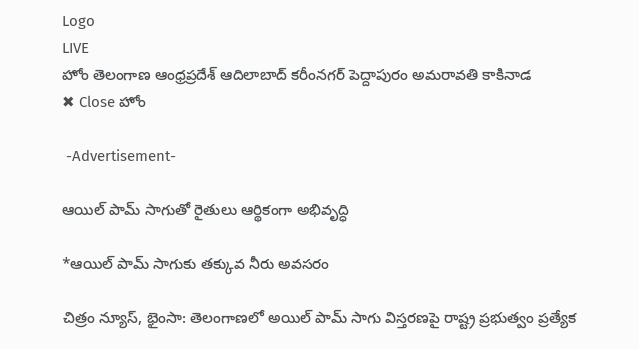Logo
LIVE
హోం తెలంగాణ ఆంధ్రప్రదేశ్ ఆదిలాబాద్ కరీంనగర్ పెద్దాపురం అమరావతి కాకినాడ
✖ Close హోం

 -Advertisement-

ఆయిల్ పామ్ సాగుతో రైతులు ఆర్థికంగా అభివృద్ధి

*ఆయిల్ పామ్ సాగుకు తక్కువ నీరు అవసరం

చిత్రం న్యూస్, భైంసా: తెలంగాణలో అయిల్ పామ్ సాగు విస్తరణపై రాష్ట్ర ప్రభుత్వం ప్రత్యేక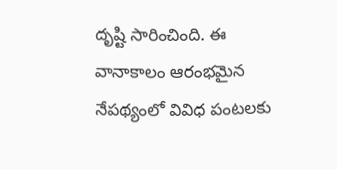దృష్టి సారించింది. ఈ వానాకాలం ఆరంభమైన నేపథ్యంలో వివిధ పంటలకు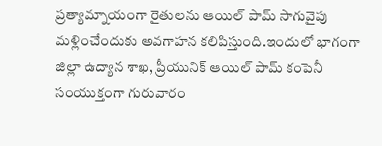ప్రత్యామ్నాయంగా రైతులను ఆయిల్ పామ్ సాగువైపు మళ్లించేందుకు అవగాహన కలిపిస్తుంది.ఇందులో భాగంగా జిల్లా ఉద్యాన శాఖ, ప్రీయునిక్ ఆయిల్ పామ్ కంపెనీ సంయుక్తంగా గురువారం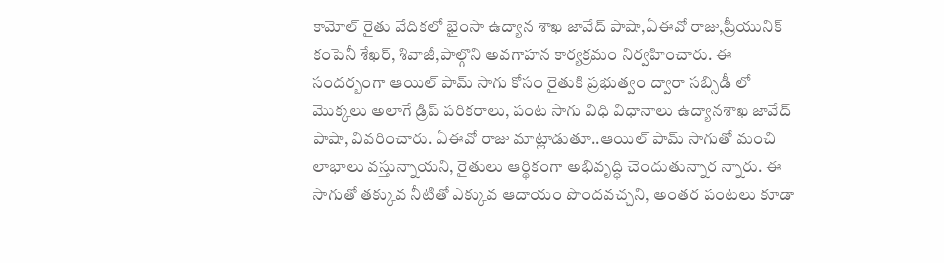కామోల్ రైతు వేదికలో భైంసా ఉద్యాన శాఖ జావేద్ పాషా,ఏఈవో రాజు,ప్రీయునిక్ కంపెనీ శేఖర్, శివాజీ,పాల్గొని అవగాహన కార్యక్రమం నిర్వహించారు. ఈ సందర్బంగా ఆయిల్ పామ్ సాగు కోసం రైతుకి ప్రభుత్వం ద్వారా సబ్సిడీ లో మొక్కలు అలాగే డ్రిప్ పరికరాలు, పంట సాగు విధి విధానాలు ఉద్యానశాఖ జావేద్ పాషా, వివరించారు. ఏఈవో రాజు మాట్లాడుతూ..ఆయిల్ పామ్ సాగుతో మంచి లాభాలు వస్తున్నాయని, రైతులు ఆర్థికంగా అభివృద్ధి చెందుతున్నార న్నారు. ఈ సాగుతో తక్కువ నీటితో ఎక్కువ ఆదాయం పొందవచ్చని, అంతర పంటలు కూడా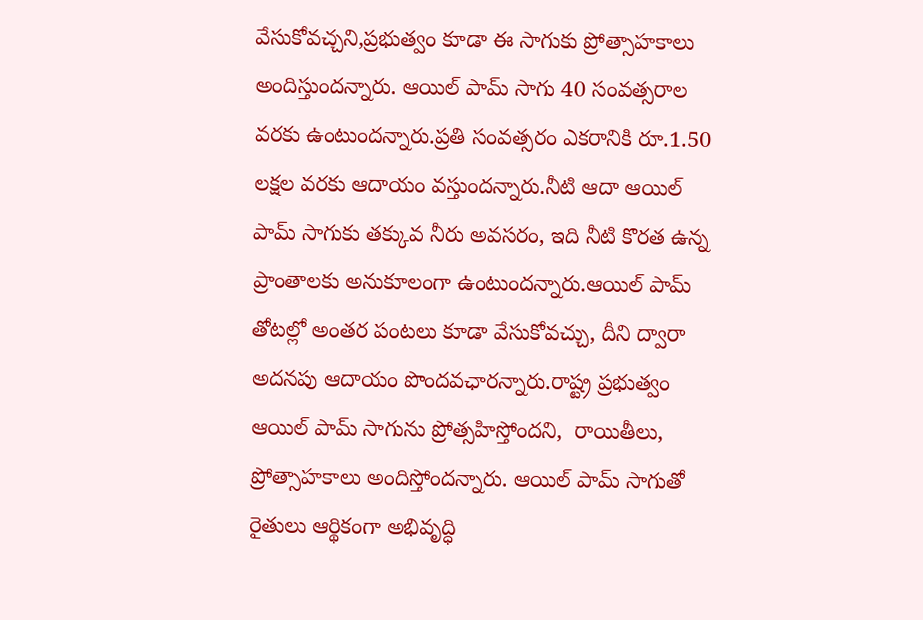వేసుకోవచ్చని,ప్రభుత్వం కూడా ఈ సాగుకు ప్రోత్సాహకాలు అందిస్తుందన్నారు. ఆయిల్ పామ్ సాగు 40 సంవత్సరాల వరకు ఉంటుందన్నారు.ప్రతి సంవత్సరం ఎకరానికి రూ.1.50 లక్షల వరకు ఆదాయం వస్తుందన్నారు.నీటి ఆదా ఆయిల్ పామ్ సాగుకు తక్కువ నీరు అవసరం, ఇది నీటి కొరత ఉన్న ప్రాంతాలకు అనుకూలంగా ఉంటుందన్నారు.ఆయిల్ పామ్ తోటల్లో అంతర పంటలు కూడా వేసుకోవచ్చు, దీని ద్వారా అదనపు ఆదాయం పొందవఛారన్నారు.రాష్ట్ర ప్రభుత్వం ఆయిల్ పామ్ సాగును ప్రోత్సహిస్తోందని,  రాయితీలు, ప్రోత్సాహకాలు అందిస్తోందన్నారు. ఆయిల్ పామ్ సాగుతో రైతులు ఆర్థికంగా అభివృద్ధి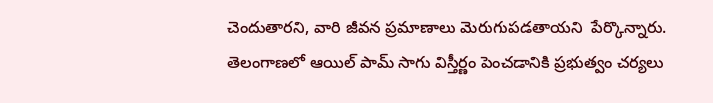చెందుతారని, వారి జీవన ప్రమాణాలు మెరుగుపడతాయని  పేర్కొన్నారు. తెలంగాణలో ఆయిల్ పామ్ సాగు విస్తీర్ణం పెంచడానికి ప్రభుత్వం చర్యలు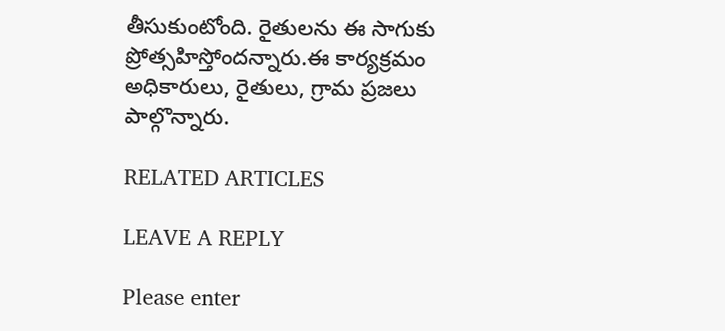తీసుకుంటోంది. రైతులను ఈ సాగుకు ప్రోత్సహిస్తోందన్నారు.ఈ కార్యక్రమం అధికారులు, రైతులు, గ్రామ ప్రజలు పాల్గొన్నారు.

RELATED ARTICLES

LEAVE A REPLY

Please enter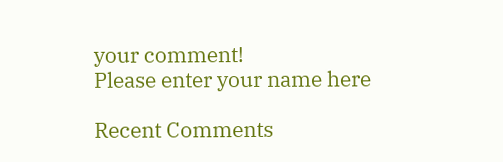your comment!
Please enter your name here

Recent Comments